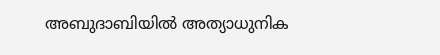അബുദാബിയിൽ അത്യാധുനിക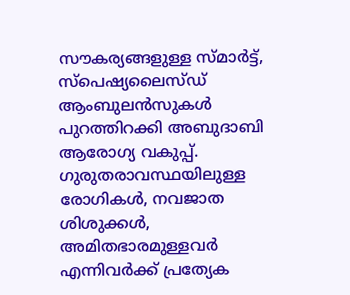സൗകര്യങ്ങളുള്ള സ്മാർട്ട്, സ്പെഷ്യലൈസ്ഡ് ആംബുലൻസുകൾ പുറത്തിറക്കി അബുദാബി ആരോഗ്യ വകുപ്പ്. ഗുരുതരാവസ്ഥയിലുള്ള രോഗികൾ, നവജാത ശിശുക്കൾ, അമിതഭാരമുള്ളവർ എന്നിവർക്ക് പ്രത്യേക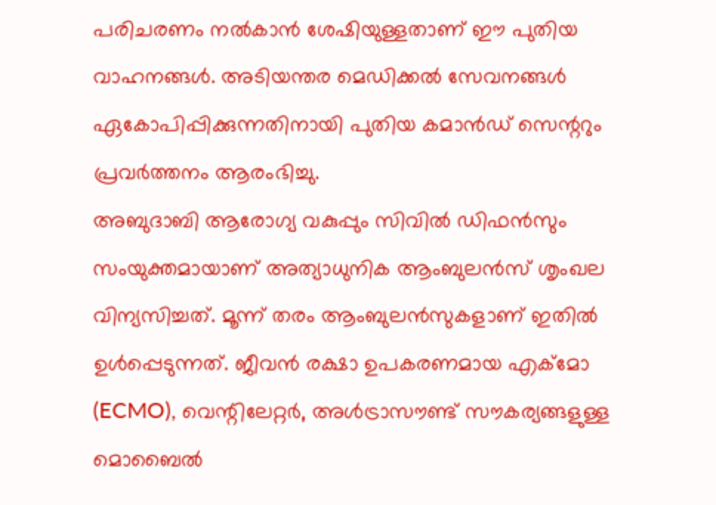പരിചരണം നൽകാൻ ശേഷിയുള്ളതാണ് ഈ പുതിയ വാഹനങ്ങൾ. അടിയന്തര മെഡിക്കൽ സേവനങ്ങൾ ഏകോപിപ്പിക്കുന്നതിനായി പുതിയ കമാൻഡ് സെന്ററും പ്രവർത്തനം ആരംഭിച്ചു.
അബുദാബി ആരോഗ്യ വകുപ്പും സിവിൽ ഡിഫൻസും സംയുക്തമായാണ് അത്യാധുനിക ആംബുലൻസ് ശൃംഖല വിന്യസിച്ചത്. മൂന്ന് തരം ആംബുലൻസുകളാണ് ഇതിൽ ഉൾപ്പെടുന്നത്. ജീവൻ രക്ഷാ ഉപകരണമായ എക്മോ (ECMO), വെന്റിലേറ്റർ, അൾട്രാസൗണ്ട് സൗകര്യങ്ങളുള്ള മൊബൈൽ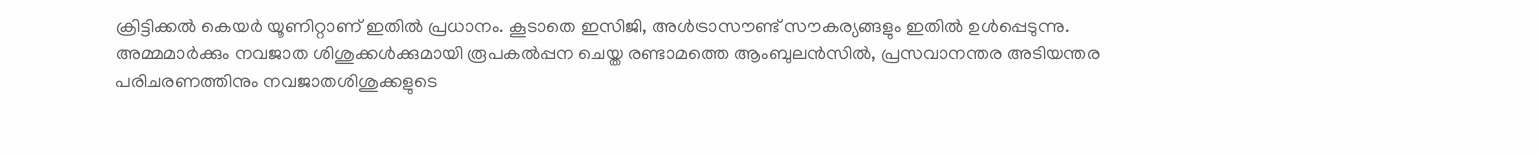ക്രിട്ടിക്കൽ കെയർ യൂണിറ്റാണ് ഇതിൽ പ്രധാനം. കൂടാതെ ഇസിജി, അൾട്രാസൗണ്ട് സൗകര്യങ്ങളും ഇതിൽ ഉൾപ്പെടുന്നു. അമ്മമാർക്കും നവജാത ശിശുക്കൾക്കുമായി രൂപകൽപ്പന ചെയ്ത രണ്ടാമത്തെ ആംബുലൻസിൽ, പ്രസവാനന്തര അടിയന്തര പരിചരണത്തിനും നവജാതശിശുക്കളുടെ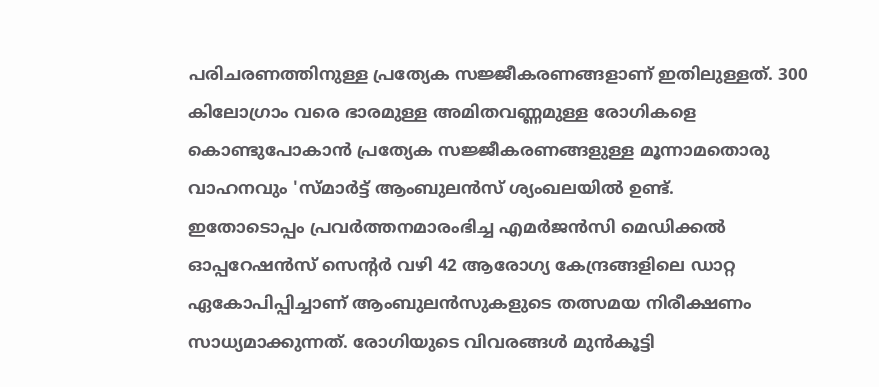പരിചരണത്തിനുള്ള പ്രത്യേക സജ്ജീകരണങ്ങളാണ് ഇതിലുള്ളത്. 300 കിലോഗ്രാം വരെ ഭാരമുള്ള അമിതവണ്ണമുള്ള രോഗികളെ കൊണ്ടുപോകാൻ പ്രത്യേക സജ്ജീകരണങ്ങളുള്ള മൂന്നാമതൊരു വാഹനവും 'സ്മാർട്ട് ആംബുലൻസ് ശ്യംഖലയിൽ ഉണ്ട്.
ഇതോടൊപ്പം പ്രവർത്തനമാരംഭിച്ച എമർജൻസി മെഡിക്കൽ ഓപ്പറേഷൻസ് സെന്റർ വഴി 42 ആരോഗ്യ കേന്ദ്രങ്ങളിലെ ഡാറ്റ ഏകോപിപ്പിച്ചാണ് ആംബുലൻസുകളുടെ തത്സമയ നിരീക്ഷണം സാധ്യമാക്കുന്നത്. രോഗിയുടെ വിവരങ്ങൾ മുൻകൂട്ടി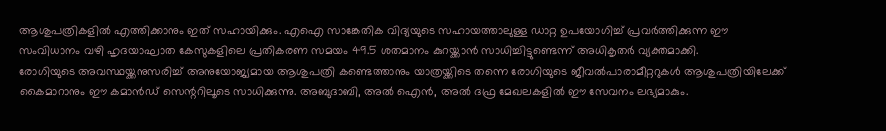ആശുപത്രികളിൽ എത്തിക്കാനും ഇത് സഹായിക്കും. എഐ സാങ്കേതിക വിദ്യയുടെ സഹായത്താലുള്ള ഡാറ്റ ഉപയോഗിച്ച് പ്രവർത്തിക്കുന്ന ഈ സംവിധാനം വഴി ഹൃദയാഘാത കേസുകളിലെ പ്രതികരണ സമയം 49.5 ശതമാനം കുറയ്ക്കാൻ സാധിച്ചിട്ടുണ്ടെന്ന് അധികൃതർ വ്യക്തമാക്കി.
രോഗിയുടെ അവസ്ഥയ്ക്കനുസരിച്ച് അനുയോജ്യമായ ആശുപത്രി കണ്ടെത്താനും യാത്രയ്ക്കിടെ തന്നെ രോഗിയുടെ ജീവൽപാരാമീറ്ററുകൾ ആശുപത്രിയിലേക്ക് കൈമാറാനും ഈ കമാൻഡ് സെന്ററിലൂടെ സാധിക്കുന്നു. അബുദാബി, അൽ ഐൻ, അൽ ദഫ്ര മേഖലകളിൽ ഈ സേവനം ലഭ്യമാകും.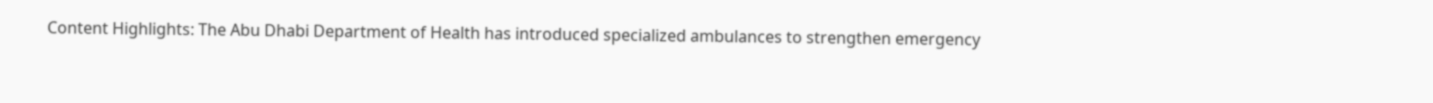Content Highlights: The Abu Dhabi Department of Health has introduced specialized ambulances to strengthen emergency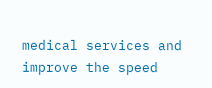medical services and improve the speed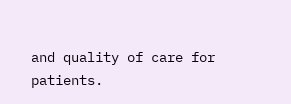and quality of care for patients.